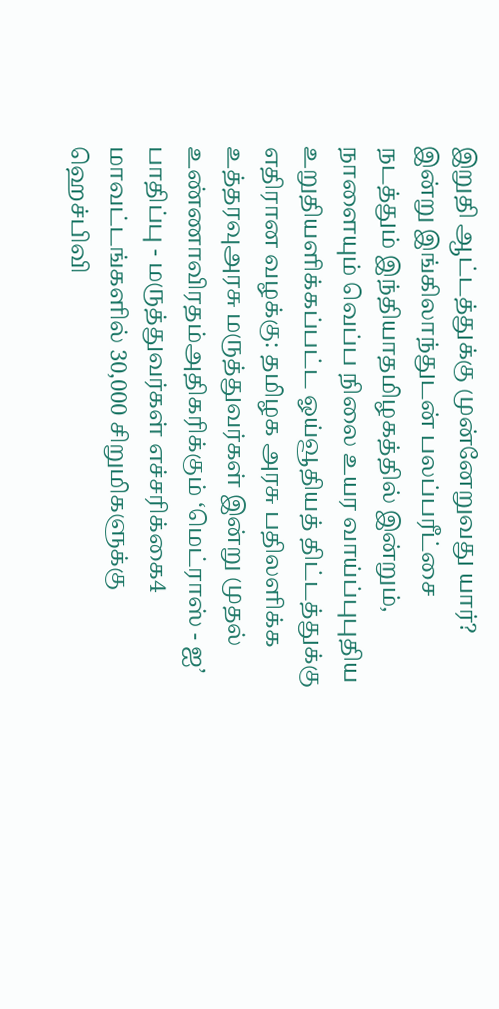இறுதி ஆட்டத்துக்கு முன்னேறுவது யார்? இன்று இங்கிலாந்துடன் பலப்பரீட்சை நடத்தும் இந்தியாதமிழகத்தில் இன்றும், நாளையும் வெப்ப நிலை உயர வாய்ப்புபுதிய உறுதியளிக்கப்பட்ட ஓய்வூதியத் திட்டத்துக்கு எதிரான வழக்கு: தமிழக அரசு பதிலளிக்க உத்தரவுஅரசு மருத்துவர்கள் இன்று முதல் உண்ணாவிரதம்அதிகரிக்கும் ‘மெட்ராஸ் - ஐ’ பாதிப்பு - மருத்துவர்கள் எச்சரிக்கை4 மாவட்டங்களில் 30,000 சிறுமிகளுக்கு ஹெச்பிவி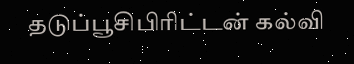தடுப்பூசிபிரிட்டன் கல்வி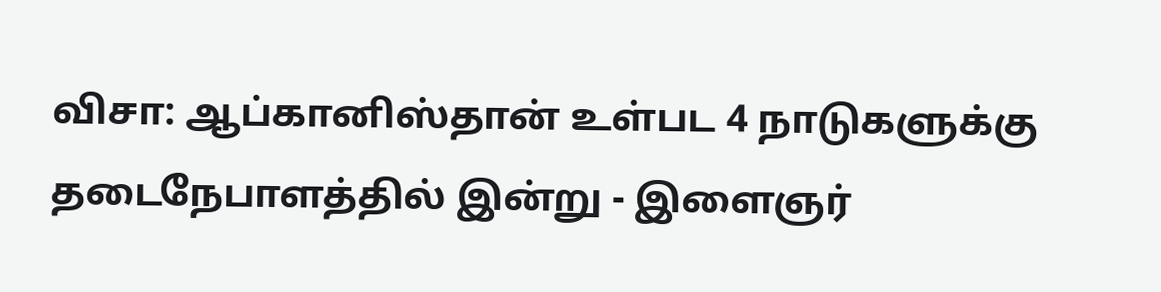விசா: ஆப்கானிஸ்தான் உள்பட 4 நாடுகளுக்கு தடைநேபாளத்தில் இன்று - இளைஞர்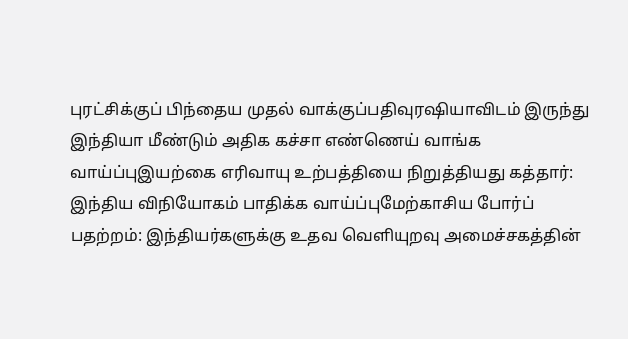புரட்சிக்குப் பிந்தைய முதல் வாக்குப்பதிவுரஷியாவிடம் இருந்து இந்தியா மீண்டும் அதிக கச்சா எண்ணெய் வாங்க வாய்ப்புஇயற்கை எரிவாயு உற்பத்தியை நிறுத்தியது கத்தார்: இந்திய விநியோகம் பாதிக்க வாய்ப்புமேற்காசிய போர்ப் பதற்றம்: இந்தியர்களுக்கு உதவ வெளியுறவு அமைச்சகத்தின்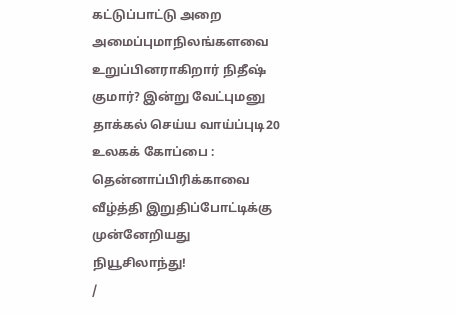கட்டுப்பாட்டு அறை அமைப்புமாநிலங்களவை உறுப்பினராகிறார் நிதீஷ் குமார்? இன்று வேட்புமனு தாக்கல் செய்ய வாய்ப்புடி20 உலகக் கோப்பை : தென்னாப்பிரிக்காவை வீழ்த்தி இறுதிப்போட்டிக்கு முன்னேறியது நியூசிலாந்து!
/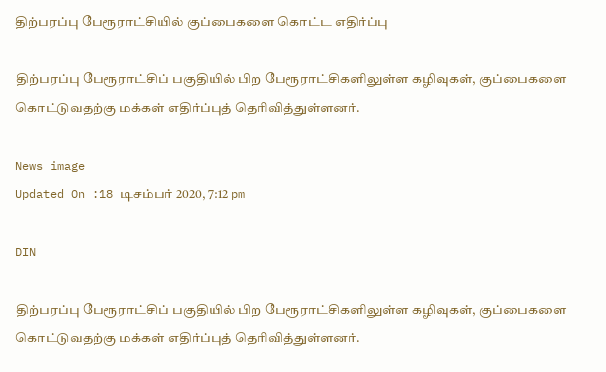திற்பரப்பு பேரூராட்சியில் குப்பைகளை கொட்ட எதிர்ப்பு

திற்பரப்பு பேரூராட்சிப் பகுதியில் பிற பேரூராட்சிகளிலுள்ள கழிவுகள், குப்பைகளை கொட்டுவதற்கு மக்கள் எதிர்ப்புத் தெரிவித்துள்ளனர்.

News image
Updated On :18 டிசம்பர் 2020, 7:12 pm

DIN

திற்பரப்பு பேரூராட்சிப் பகுதியில் பிற பேரூராட்சிகளிலுள்ள கழிவுகள், குப்பைகளை கொட்டுவதற்கு மக்கள் எதிர்ப்புத் தெரிவித்துள்ளனர்.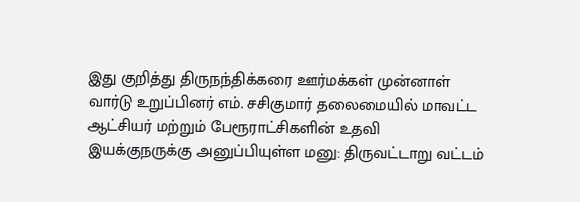இது குறித்து திருநந்திக்கரை ஊர்மக்கள் முன்னாள் வார்டு உறுப்பினர் எம். சசிகுமார் தலைமையில் மாவட்ட ஆட்சியர் மற்றும் பேரூராட்சிகளின் உதவி இயக்குநருக்கு அனுப்பியுள்ள மனு: திருவட்டாறு வட்டம்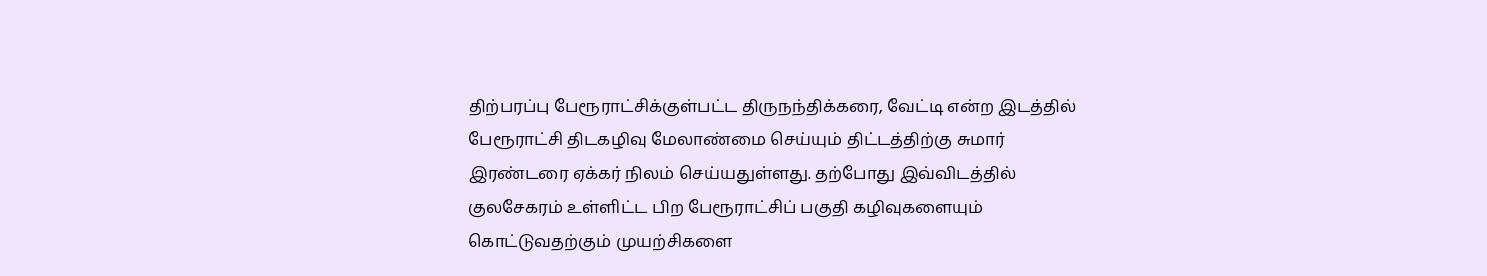திற்பரப்பு பேரூராட்சிக்குள்பட்ட திருநந்திக்கரை, வேட்டி என்ற இடத்தில் பேரூராட்சி திடகழிவு மேலாண்மை செய்யும் திட்டத்திற்கு சுமார் இரண்டரை ஏக்கர் நிலம் செய்யதுள்ளது. தற்போது இவ்விடத்தில் குலசேகரம் உள்ளிட்ட பிற பேரூராட்சிப் பகுதி கழிவுகளையும் கொட்டுவதற்கும் முயற்சிகளை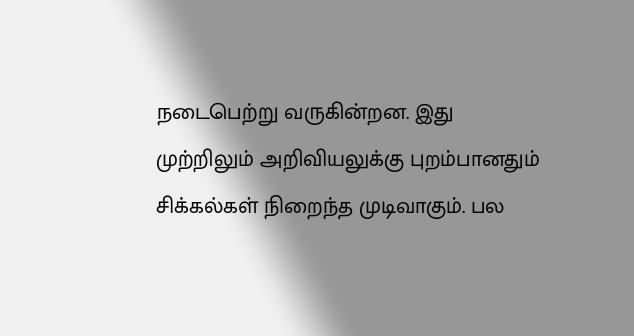நடைபெற்று வருகின்றன. இது முற்றிலும் அறிவியலுக்கு புறம்பானதும் சிக்கல்கள் நிறைந்த முடிவாகும். பல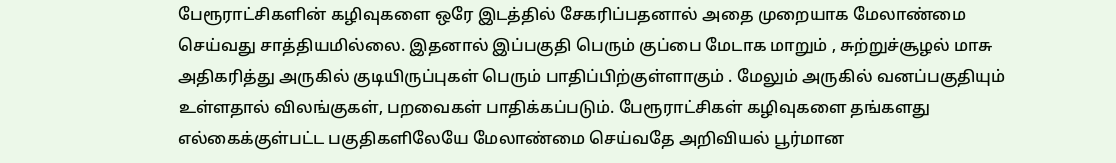பேரூராட்சிகளின் கழிவுகளை ஒரே இடத்தில் சேகரிப்பதனால் அதை முறையாக மேலாண்மை செய்வது சாத்தியமில்லை. இதனால் இப்பகுதி பெரும் குப்பை மேடாக மாறும் , சுற்றுச்சூழல் மாசு அதிகரித்து அருகில் குடியிருப்புகள் பெரும் பாதிப்பிற்குள்ளாகும் . மேலும் அருகில் வனப்பகுதியும் உள்ளதால் விலங்குகள், பறவைகள் பாதிக்கப்படும். பேரூராட்சிகள் கழிவுகளை தங்களது எல்கைக்குள்பட்ட பகுதிகளிலேயே மேலாண்மை செய்வதே அறிவியல் பூர்மான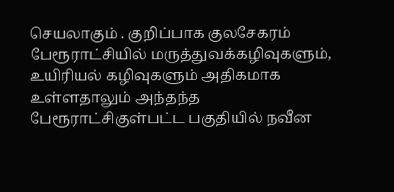செயலாகும் . குறிப்பாக குலசேகரம் பேரூராட்சியில் மருத்துவக்கழிவுகளும், உயிரியல் கழிவுகளும் அதிகமாக உள்ளதாலும் அந்தந்த பேரூராட்சிகுள்பட்ட பகுதியில் நவீன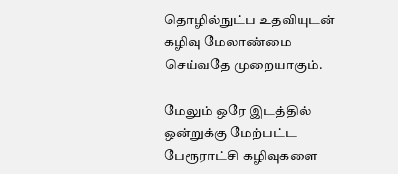தொழில்நுட்ப உதவியுடன் கழிவு மேலாண்மை செய்வதே முறையாகும்.

மேலும் ஒரே இடத்தில் ஒன்றுக்கு மேற்பட்ட பேரூராட்சி கழிவுகளை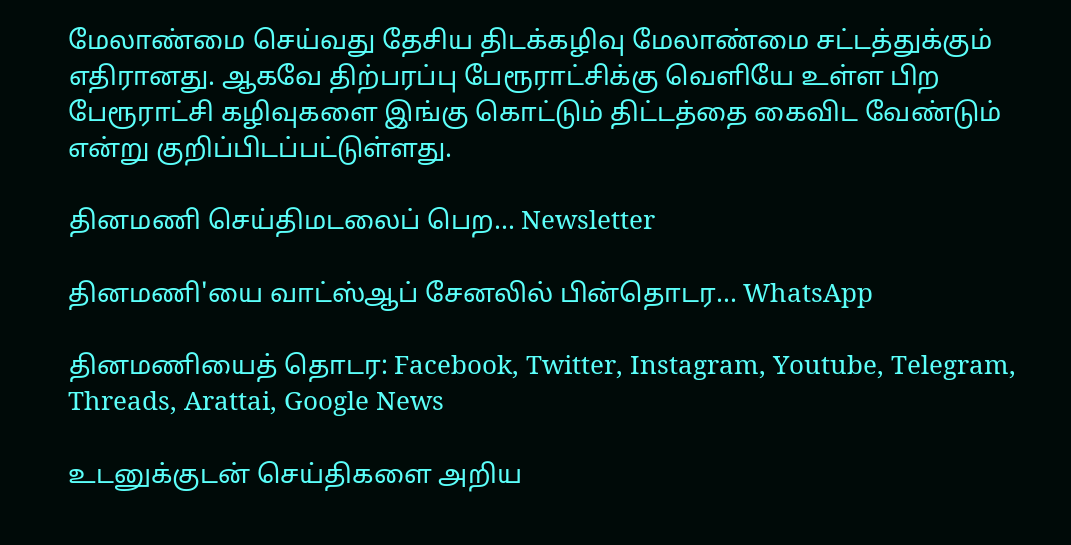மேலாண்மை செய்வது தேசிய திடக்கழிவு மேலாண்மை சட்டத்துக்கும் எதிரானது. ஆகவே திற்பரப்பு பேரூராட்சிக்கு வெளியே உள்ள பிற பேரூராட்சி கழிவுகளை இங்கு கொட்டும் திட்டத்தை கைவிட வேண்டும் என்று குறிப்பிடப்பட்டுள்ளது.

தினமணி செய்திமடலைப் பெற... Newsletter

தினமணி'யை வாட்ஸ்ஆப் சேனலில் பின்தொடர... WhatsApp

தினமணியைத் தொடர: Facebook, Twitter, Instagram, Youtube, Telegram, Threads, Arattai, Google News

உடனுக்குடன் செய்திகளை அறிய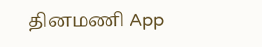தினமணி App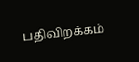பதிவிறக்கம்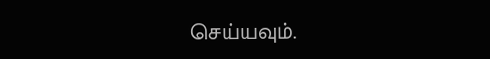செய்யவும்.